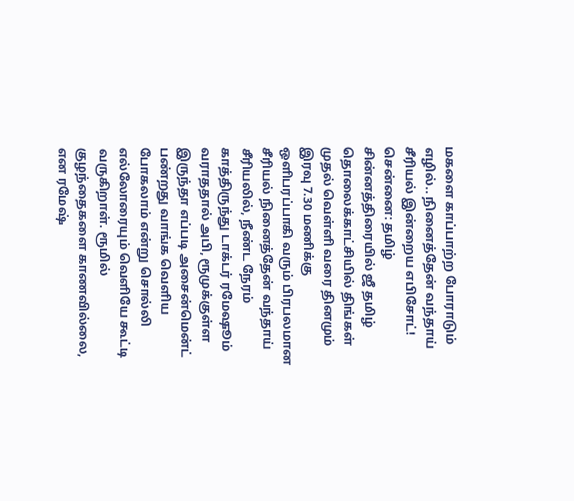மகளை காப்பாற்ற போராடும் எழில்.. நினைத்தேன் வந்தாய் சீரியல் இன்றைய எபிசோட்!
சென்னை: தமிழ் சின்னத்திரையில் ஜீ தமிழ் தொலைக்காட்சியில் திங்கள் முதல் வெள்ளி வரை தினமும் இரவு 7.30 மணிக்கு ஒளிபரப்பாகி வரும் பிரபலமான சீரியல் நினைத்தேன் வந்தாய் சீரியலில், நீண்ட நேரம் காத்திருந்து டாக்டர் ரமேஷூம் வராததால் அபி, ரூமுக்குள்ள இருந்தா எப்படி அசைன்மென்ட் பண்றது வாங்க வெளிய போகலாம் என்று சொல்லி எல்லோரையும் வெளியே கூட்டி வருகிறாள். ரூமில் குழந்தைகளை காணவில்லை, என ரமேஷ்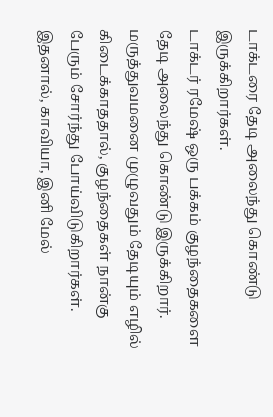டாக்டரை தேடி அலைந்து கொண்டு இருக்கிறார்கள்.
டாக்டர் ரமேஷ் ஒரு பக்கம் குழந்தைகளை தேடி அலைந்து கொண்டு இருக்கிறார். மருத்துவமனை முழுவதும் தேடியும் எழில் கிடைக்காததால், குழந்தைகள் நான்கு பேரும் சோர்ந்து போய்விடுகிறார்கள். இதனால், காவியா, இனி மேல்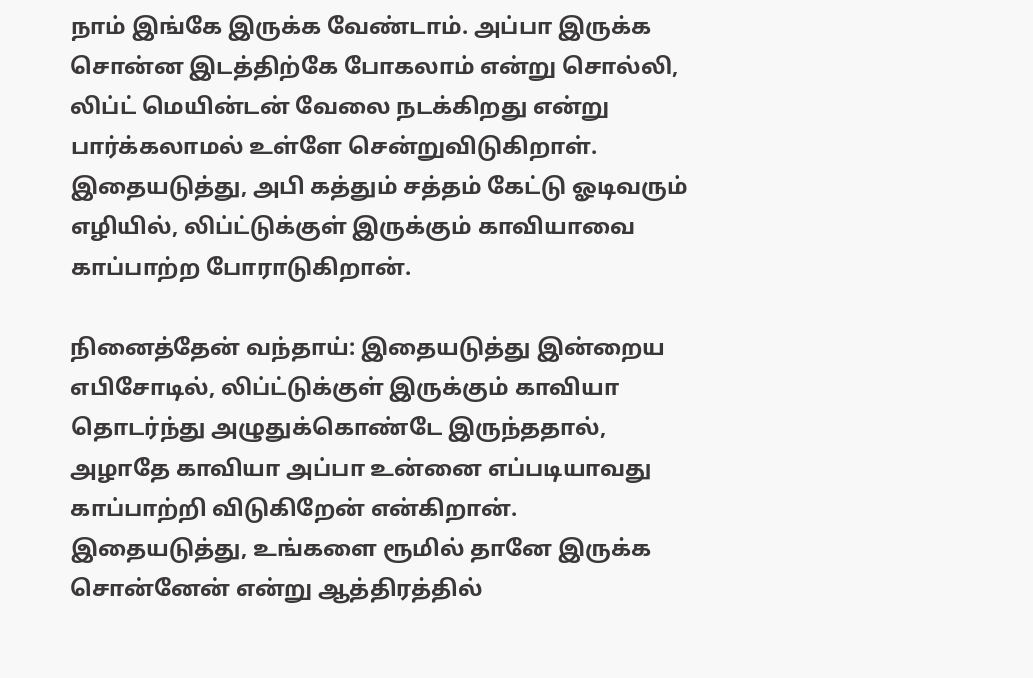நாம் இங்கே இருக்க வேண்டாம். அப்பா இருக்க சொன்ன இடத்திற்கே போகலாம் என்று சொல்லி, லிப்ட் மெயின்டன் வேலை நடக்கிறது என்று பார்க்கலாமல் உள்ளே சென்றுவிடுகிறாள். இதையடுத்து, அபி கத்தும் சத்தம் கேட்டு ஓடிவரும் எழியில், லிப்ட்டுக்குள் இருக்கும் காவியாவை காப்பாற்ற போராடுகிறான்.

நினைத்தேன் வந்தாய்: இதையடுத்து இன்றைய எபிசோடில், லிப்ட்டுக்குள் இருக்கும் காவியா தொடர்ந்து அழுதுக்கொண்டே இருந்ததால், அழாதே காவியா அப்பா உன்னை எப்படியாவது காப்பாற்றி விடுகிறேன் என்கிறான். இதையடுத்து, உங்களை ரூமில் தானே இருக்க சொன்னேன் என்று ஆத்திரத்தில்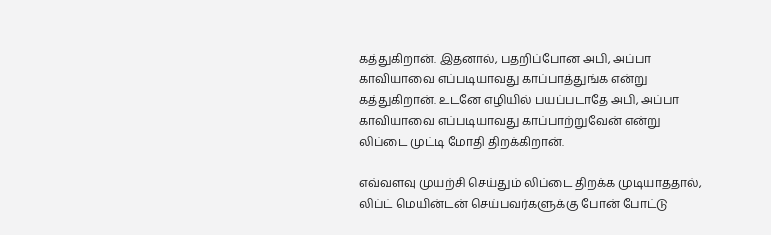கத்துகிறான். இதனால், பதறிப்போன அபி, அப்பா காவியாவை எப்படியாவது காப்பாத்துங்க என்று கத்துகிறான். உடனே எழியில் பயப்படாதே அபி, அப்பா காவியாவை எப்படியாவது காப்பாற்றுவேன் என்று லிப்டை முட்டி மோதி திறக்கிறான்.

எவ்வளவு முயற்சி செய்தும் லிப்டை திறக்க முடியாததால், லிப்ட் மெயின்டன் செய்பவர்களுக்கு போன் போட்டு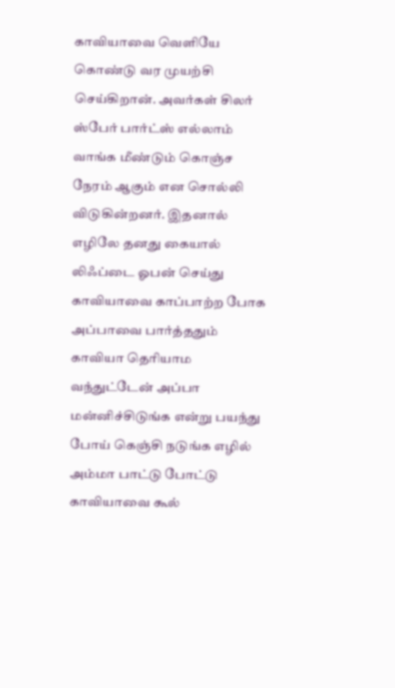காவியாவை வெளியே கொண்டு வர முயற்சி செய்கிறான். அவர்கள் சிலர் ஸ்பேர் பார்ட்ஸ் எல்லாம் வாங்க மீண்டும் கொஞ்ச நேரம் ஆகும் என சொல்லி விடுகின்றனர். இதனால் எழிலே தனது கையால் லிஃப்டை ஓபன் செய்து காவியாவை காப்பாற்ற போக அப்பாவை பார்த்ததும் காவியா தெரியாம வந்துட்டேன் அப்பா மன்னிச்சிடுங்க என்று பயந்து போய் கெஞ்சி நடுங்க எழில் அம்மா பாட்டு போட்டு காவியாவை கூல்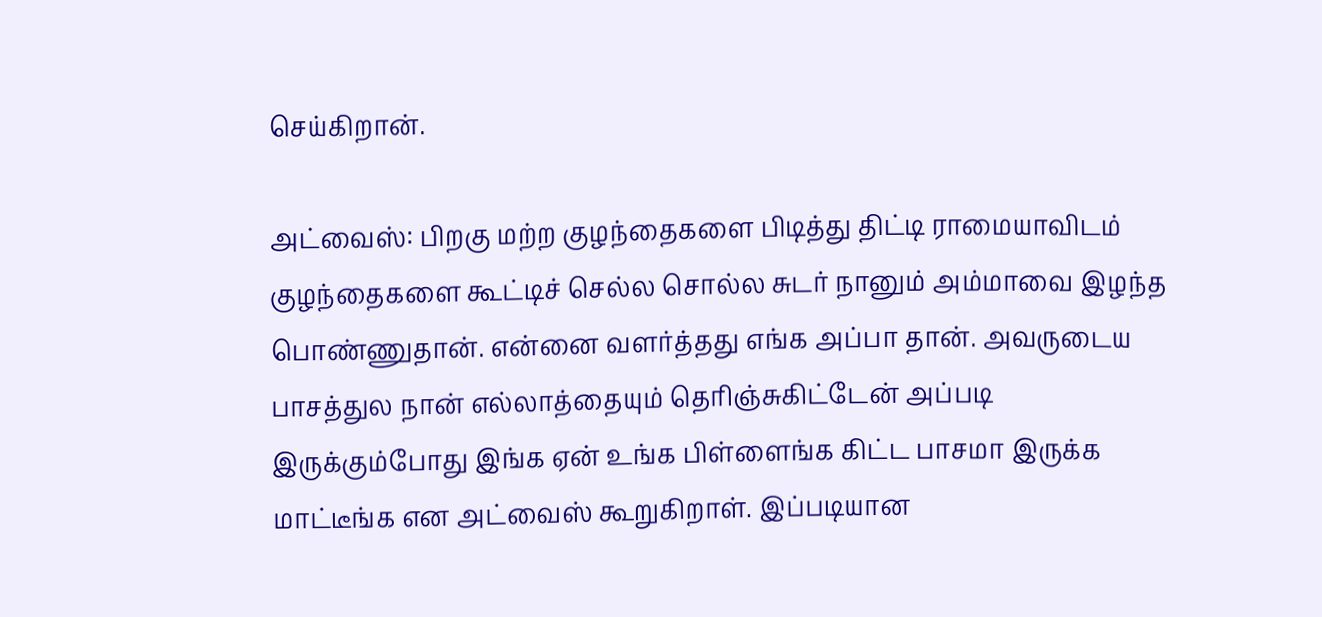செய்கிறான்.

அட்வைஸ்: பிறகு மற்ற குழந்தைகளை பிடித்து திட்டி ராமையாவிடம் குழந்தைகளை கூட்டிச் செல்ல சொல்ல சுடர் நானும் அம்மாவை இழந்த பொண்ணுதான். என்னை வளர்த்தது எங்க அப்பா தான். அவருடைய பாசத்துல நான் எல்லாத்தையும் தெரிஞ்சுகிட்டேன் அப்படி இருக்கும்போது இங்க ஏன் உங்க பிள்ளைங்க கிட்ட பாசமா இருக்க மாட்டீங்க என அட்வைஸ் கூறுகிறாள். இப்படியான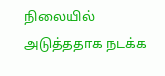நிலையில் அடுத்ததாக நடக்க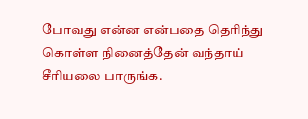போவது என்ன என்பதை தெரிந்து கொள்ள நினைத்தேன் வந்தாய் சீரியலை பாருங்க.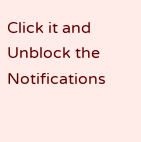Click it and Unblock the Notifications